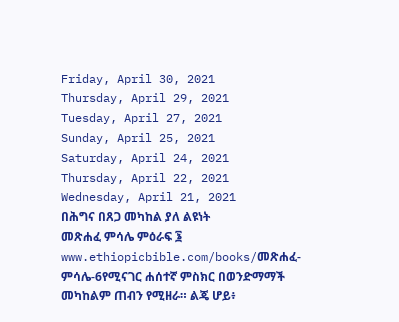Friday, April 30, 2021
Thursday, April 29, 2021
Tuesday, April 27, 2021
Sunday, April 25, 2021
Saturday, April 24, 2021
Thursday, April 22, 2021
Wednesday, April 21, 2021
በሕግና በጸጋ መካከል ያለ ልዩነት
መጽሐፈ ምሳሌ ምዕራፍ ፮
www.ethiopicbible.com/books/መጽሐፈ-ምሳሌ-6የሚናገር ሐሰተኛ ምስክር በወንድማማች መካከልም ጠብን የሚዘራ። ልጄ ሆይ፥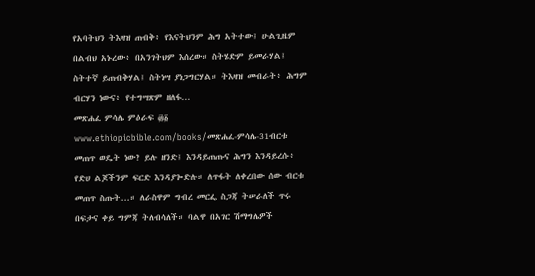የአባትህን ትእዛዝ ጠብቅ፥ የእናትህንም ሕግ አትተው፤ ሁልጊዜም በልብህ አኑረው፥ በአንገትህም እሰረው። ስትሄድም ይመራሃል፤ ስትተኛ ይጠብቅሃል፤ ስትነሣ ያነጋግርሃል። ትእዛዝ መብራት፥ ሕግም ብርሃን ነውና፥ የተግሣጽም ዘለፋ...
መጽሐፈ ምሳሌ ምዕራፍ ፴፩
www.ethiopicbible.com/books/መጽሐፈ-ምሳሌ-31ብርቱ መጠጥ ወዴት ነው? ይሉ ዘንድ፤ እንዳይጠጡና ሕግን እንዳይረሱ፥ የድሀ ልጆችንም ፍርድ እንዳያጐድሉ። ለጥፋት ለቀረበው ሰው ብርቱ መጠጥ ስጡት...። ለራስዋም ግብረ መርፌ ስጋጃ ትሠራለች ጥሩ በፍታና ቀይ ግምጃ ትለብሳለች። ባልዋ በአገር ሽማግሌዎች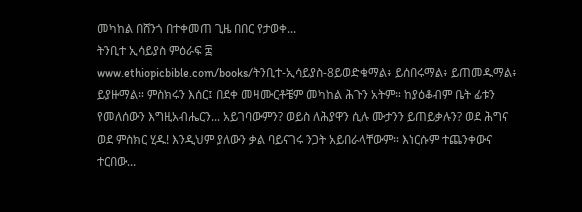መካከል በሸንጎ በተቀመጠ ጊዜ በበር የታወቀ...
ትንቢተ ኢሳይያስ ምዕራፍ ፰
www.ethiopicbible.com/books/ትንቢተ-ኢሳይያስ-8ይወድቁማል፥ ይሰበሩማል፥ ይጠመዱማል፥ ይያዙማል። ምስክሩን እሰር፤ በደቀ መዛሙርቶቼም መካከል ሕጉን አትም። ከያዕቆብም ቤት ፊቱን የመለሰውን እግዚአብሔርን... አይገባውምን? ወይስ ለሕያዋን ሲሉ ሙታንን ይጠይቃሉን? ወደ ሕግና ወደ ምስክር ሂዱ! እንዲህም ያለውን ቃል ባይናገሩ ንጋት አይበራላቸውም። እነርሱም ተጨንቀውና ተርበው...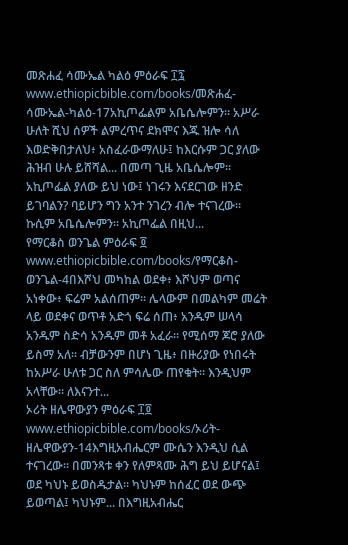መጽሐፈ ሳሙኤል ካልዕ ምዕራፍ ፲፯
www.ethiopicbible.com/books/መጽሐፈ-ሳሙኤል-ካልዕ-17አኪጦፌልም አቤሴሎምን። አሥራ ሁለት ሺህ ሰዎች ልምረጥና ደክሞና እጁ ዝሎ ሳለ እወድቅበታለህ፥ አስፈራውማለሁ፤ ከእርሱም ጋር ያለው ሕዝብ ሁሉ ይሸሻል... በመጣ ጊዜ አቤሴሎም። አኪጦፌል ያለው ይህ ነው፤ ነገሩን እናደርገው ዘንድ ይገባልን? ባይሆን ግን አንተ ንገረን ብሎ ተናገረው። ኩሲም አቤሴሎምን። አኪጦፌል በዚህ...
የማርቆስ ወንጌል ምዕራፍ ፬
www.ethiopicbible.com/books/የማርቆስ-ወንጌል-4በእሾህ መካከል ወደቀ፥ እሾህም ወጣና አነቀው፥ ፍሬም አልሰጠም። ሌላውም በመልካም መሬት ላይ ወደቀና ወጥቶ አድጎ ፍሬ ሰጠ፥ አንዱም ሠላሳ አንዱም ስድሳ አንዱም መቶ አፈራ። የሚሰማ ጆሮ ያለው ይስማ አለ። ብቻውንም በሆነ ጊዜ፥ በዙሪያው የነበሩት ከአሥራ ሁለቱ ጋር ስለ ምሳሌው ጠየቁት። እንዲህም አላቸው። ለእናንተ...
ኦሪት ዘሌዋውያን ምዕራፍ ፲፬
www.ethiopicbible.com/books/ኦሪት-ዘሌዋውያን-14እግዚአብሔርም ሙሴን እንዲህ ሲል ተናገረው። በመንጻቱ ቀን የለምጻሙ ሕግ ይህ ይሆናል፤ ወደ ካህኑ ይወስዱታል። ካህኑም ከሰፈር ወደ ውጭ ይወጣል፤ ካህኑም... በእግዚአብሔር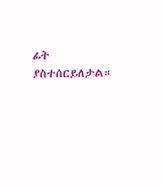ፊት ያስተሰርይለታል።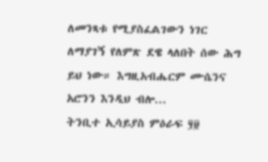ለመንጻቱ የሚያስፈልገውን ነገር ለማያገኝ የለምጽ ደዌ ላለበት ሰው ሕግ ይህ ነው። እግዚአብሔርም ሙሴንና አሮንን እንዲህ ብሎ...
ትንቢተ ኢሳይያስ ምዕራፍ ፶፱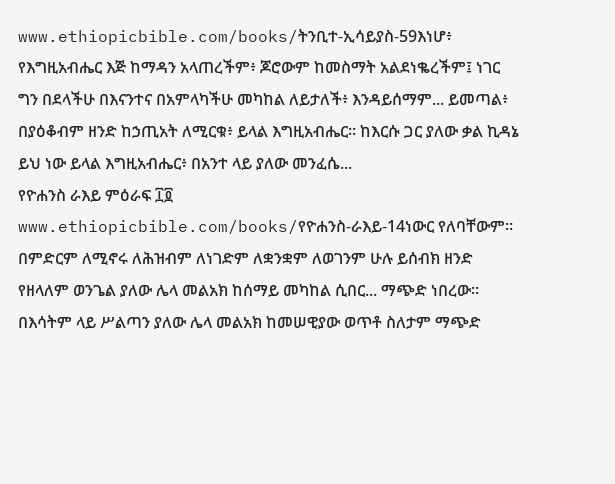www.ethiopicbible.com/books/ትንቢተ-ኢሳይያስ-59እነሆ፥ የእግዚአብሔር እጅ ከማዳን አላጠረችም፥ ጆሮውም ከመስማት አልደነቈረችም፤ ነገር ግን በደላችሁ በእናንተና በአምላካችሁ መካከል ለይታለች፥ እንዳይሰማም... ይመጣል፥ በያዕቆብም ዘንድ ከኃጢአት ለሚርቁ፥ ይላል እግዚአብሔር። ከእርሱ ጋር ያለው ቃል ኪዳኔ ይህ ነው ይላል እግዚአብሔር፥ በአንተ ላይ ያለው መንፈሴ...
የዮሐንስ ራእይ ምዕራፍ ፲፬
www.ethiopicbible.com/books/የዮሐንስ-ራእይ-14ነውር የለባቸውም። በምድርም ለሚኖሩ ለሕዝብም ለነገድም ለቋንቋም ለወገንም ሁሉ ይሰብክ ዘንድ የዘላለም ወንጌል ያለው ሌላ መልአክ ከሰማይ መካከል ሲበር... ማጭድ ነበረው። በእሳትም ላይ ሥልጣን ያለው ሌላ መልአክ ከመሠዊያው ወጥቶ ስለታም ማጭድ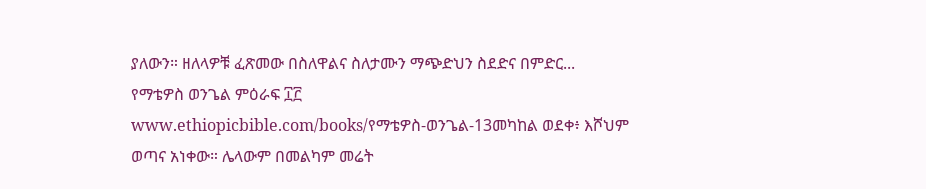ያለውን። ዘለላዎቹ ፈጽመው በስለዋልና ስለታሙን ማጭድህን ስደድና በምድር...
የማቴዎስ ወንጌል ምዕራፍ ፲፫
www.ethiopicbible.com/books/የማቴዎስ-ወንጌል-13መካከል ወደቀ፥ እሾህም ወጣና አነቀው። ሌላውም በመልካም መሬት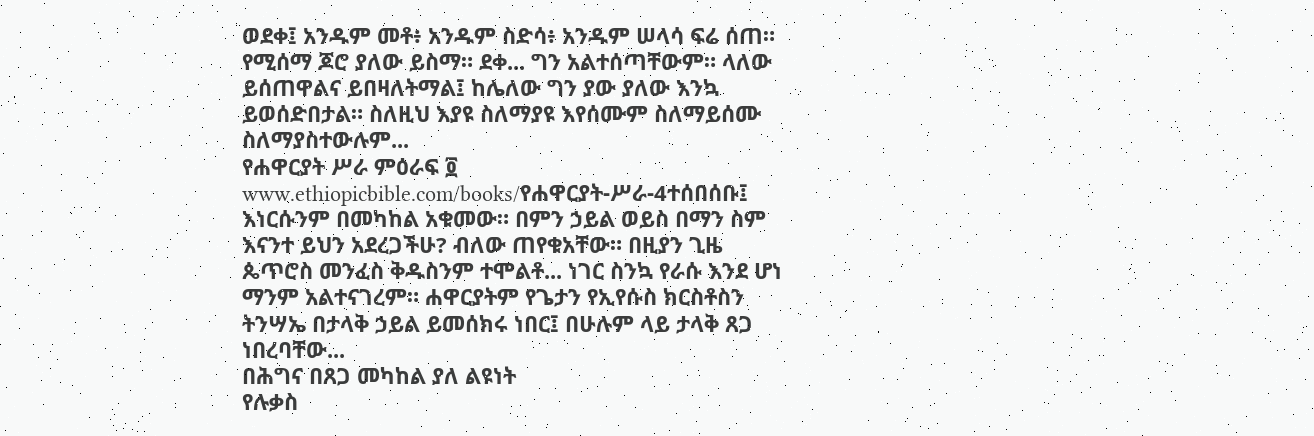ወደቀ፤ አንዱም መቶ፥ አንዱም ስድሳ፥ አንዱም ሠላሳ ፍሬ ሰጠ። የሚሰማ ጆሮ ያለው ይስማ። ደቀ... ግን አልተሰጣቸውም። ላለው ይሰጠዋልና ይበዛለትማል፤ ከሌለው ግን ያው ያለው እንኳ ይወሰድበታል። ስለዚህ እያዩ ስለማያዩ እየሰሙም ስለማይሰሙ ስለማያስተውሉም...
የሐዋርያት ሥራ ምዕራፍ ፬
www.ethiopicbible.com/books/የሐዋርያት-ሥራ-4ተሰበሰቡ፤ እነርሱንም በመካከል አቁመው። በምን ኃይል ወይስ በማን ስም እናንተ ይህን አደረጋችሁ? ብለው ጠየቁአቸው። በዚያን ጊዜ ጴጥሮስ መንፈስ ቅዱስንም ተሞልቶ... ነገር ስንኳ የራሱ እንደ ሆነ ማንም አልተናገረም። ሐዋርያትም የጌታን የኢየሱስ ክርስቶስን ትንሣኤ በታላቅ ኃይል ይመሰክሩ ነበር፤ በሁሉም ላይ ታላቅ ጸጋ ነበረባቸው...
በሕግና በጸጋ መካከል ያለ ልዩነት
የሉቃስ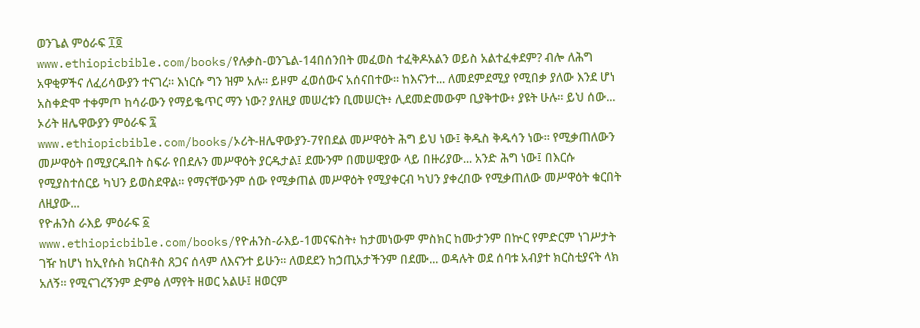ወንጌል ምዕራፍ ፲፬
www.ethiopicbible.com/books/የሉቃስ-ወንጌል-14በሰንበት መፈወስ ተፈቅዶአልን ወይስ አልተፈቀደም? ብሎ ለሕግ አዋቂዎችና ለፈሪሳውያን ተናገረ። እነርሱ ግን ዝም አሉ። ይዞም ፈወሰውና አሰናበተው። ከእናንተ... ለመደምደሚያ የሚበቃ ያለው እንደ ሆነ አስቀድሞ ተቀምጦ ከሳራውን የማይቈጥር ማን ነው? ያለዚያ መሠረቱን ቢመሠርት፥ ሊደመድመውም ቢያቅተው፥ ያዩት ሁሉ። ይህ ሰው...
ኦሪት ዘሌዋውያን ምዕራፍ ፯
www.ethiopicbible.com/books/ኦሪት-ዘሌዋውያን-7የበደል መሥዋዕት ሕግ ይህ ነው፤ ቅዱስ ቅዱሳን ነው። የሚቃጠለውን መሥዋዕት በሚያርዱበት ስፍራ የበደሉን መሥዋዕት ያርዱታል፤ ደሙንም በመሠዊያው ላይ በዙሪያው... አንድ ሕግ ነው፤ በእርሱ የሚያስተሰርይ ካህን ይወስደዋል። የማናቸውንም ሰው የሚቃጠል መሥዋዕት የሚያቀርብ ካህን ያቀረበው የሚቃጠለው መሥዋዕት ቁርበት ለዚያው...
የዮሐንስ ራእይ ምዕራፍ ፩
www.ethiopicbible.com/books/የዮሐንስ-ራእይ-1መናፍስት፥ ከታመነውም ምስክር ከሙታንም በኵር የምድርም ነገሥታት ገዥ ከሆነ ከኢየሱስ ክርስቶስ ጸጋና ሰላም ለእናንተ ይሁን። ለወደደን ከኃጢአታችንም በደሙ... ወዳሉት ወደ ሰባቱ አብያተ ክርስቲያናት ላክ አለኝ። የሚናገረኝንም ድምፅ ለማየት ዘወር አልሁ፤ ዘወርም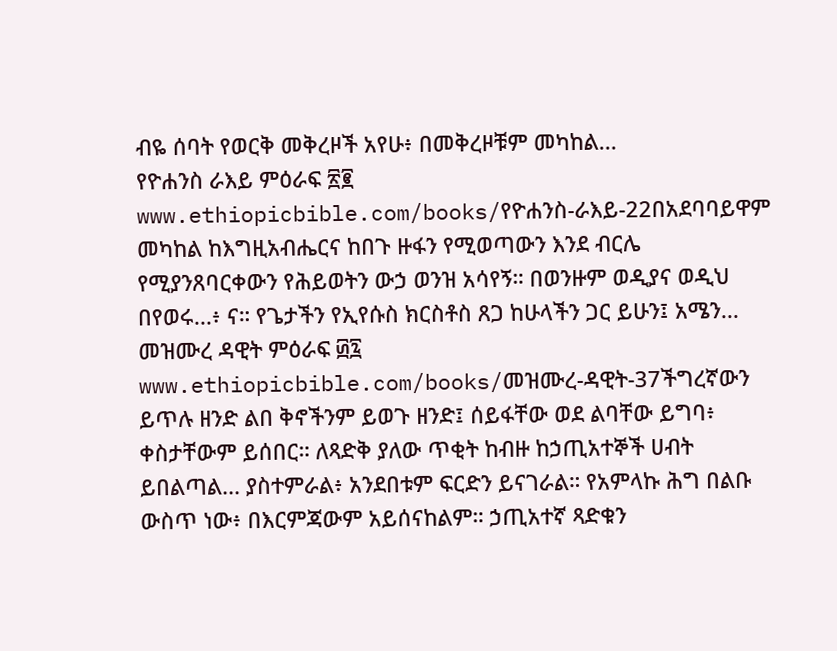ብዬ ሰባት የወርቅ መቅረዞች አየሁ፥ በመቅረዞቹም መካከል...
የዮሐንስ ራእይ ምዕራፍ ፳፪
www.ethiopicbible.com/books/የዮሐንስ-ራእይ-22በአደባባይዋም መካከል ከእግዚአብሔርና ከበጉ ዙፋን የሚወጣውን እንደ ብርሌ የሚያንጸባርቀውን የሕይወትን ውኃ ወንዝ አሳየኝ። በወንዙም ወዲያና ወዲህ በየወሩ...፥ ና። የጌታችን የኢየሱስ ክርስቶስ ጸጋ ከሁላችን ጋር ይሁን፤ አሜን...
መዝሙረ ዳዊት ምዕራፍ ፴፯
www.ethiopicbible.com/books/መዝሙረ-ዳዊት-37ችግረኛውን ይጥሉ ዘንድ ልበ ቅኖችንም ይወጉ ዘንድ፤ ሰይፋቸው ወደ ልባቸው ይግባ፥ ቀስታቸውም ይሰበር። ለጻድቅ ያለው ጥቂት ከብዙ ከኃጢአተኞች ሀብት ይበልጣል... ያስተምራል፥ አንደበቱም ፍርድን ይናገራል። የአምላኩ ሕግ በልቡ ውስጥ ነው፥ በእርምጃውም አይሰናከልም። ኃጢአተኛ ጻድቁን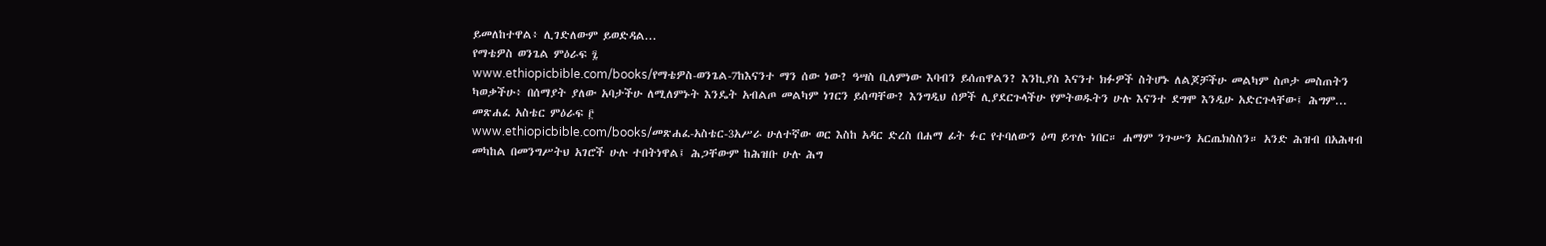ይመለከተዋል፥ ሊገድለውም ይወድዳል...
የማቴዎስ ወንጌል ምዕራፍ ፯
www.ethiopicbible.com/books/የማቴዎስ-ወንጌል-7ከእናንተ ማን ሰው ነው? ዓሣስ ቢለምነው እባብን ይሰጠዋልን? እንኪያስ እናንተ ክፉዎች ስትሆኑ ለልጆቻችሁ መልካም ስጦታ መስጠትን ካወቃችሁ፥ በሰማያት ያለው አባታችሁ ለሚለምኑት እንዴት አብልጦ መልካም ነገርን ይሰጣቸው? እንግዲህ ሰዎች ሊያደርጉላችሁ የምትወዱትን ሁሉ እናንተ ደግሞ እንዲሁ አድርጉላቸው፤ ሕግም...
መጽሐፈ አስቴር ምዕራፍ ፫
www.ethiopicbible.com/books/መጽሐፈ-አስቴር-3አሥራ ሁለተኛው ወር እስከ አዳር ድረስ በሐማ ፊት ፉር የተባለውን ዕጣ ይጥሉ ነበር። ሐማም ንጉሡን አርጤክስስን። አንድ ሕዝብ በአሕዛብ መካከል በመንግሥትህ አገሮች ሁሉ ተበትነዋል፤ ሕጋቸውም ከሕዝቡ ሁሉ ሕግ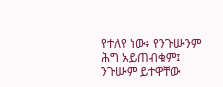የተለየ ነው፥ የንጉሡንም ሕግ አይጠብቁም፤ ንጉሡም ይተዋቸው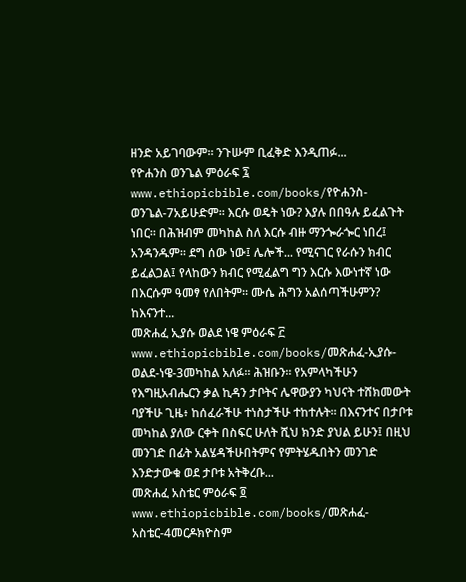ዘንድ አይገባውም። ንጉሡም ቢፈቅድ እንዲጠፉ...
የዮሐንስ ወንጌል ምዕራፍ ፯
www.ethiopicbible.com/books/የዮሐንስ-ወንጌል-7አይሁድም። እርሱ ወዴት ነው? እያሉ በበዓሉ ይፈልጉት ነበር። በሕዝብም መካከል ስለ እርሱ ብዙ ማንጐራጐር ነበረ፤ አንዳንዱም። ደግ ሰው ነው፤ ሌሎች... የሚናገር የራሱን ክብር ይፈልጋል፤ የላከውን ክብር የሚፈልግ ግን እርሱ እውነተኛ ነው በእርሱም ዓመፃ የለበትም። ሙሴ ሕግን አልሰጣችሁምን? ከእናንተ...
መጽሐፈ ኢያሱ ወልደ ነዌ ምዕራፍ ፫
www.ethiopicbible.com/books/መጽሐፈ-ኢያሱ-ወልደ-ነዌ-3መካከል አለፉ። ሕዝቡን። የአምላካችሁን የእግዚአብሔርን ቃል ኪዳን ታቦትና ሌዋውያን ካህናት ተሸክመውት ባያችሁ ጊዜ፥ ከሰፈራችሁ ተነስታችሁ ተከተሉት። በእናንተና በታቦቱ መካከል ያለው ርቀት በስፍር ሁለት ሺህ ክንድ ያህል ይሁን፤ በዚህ መንገድ በፊት አልሄዳችሁበትምና የምትሄዱበትን መንገድ እንድታውቁ ወደ ታቦቱ አትቅረቡ...
መጽሐፈ አስቴር ምዕራፍ ፬
www.ethiopicbible.com/books/መጽሐፈ-አስቴር-4መርዶክዮስም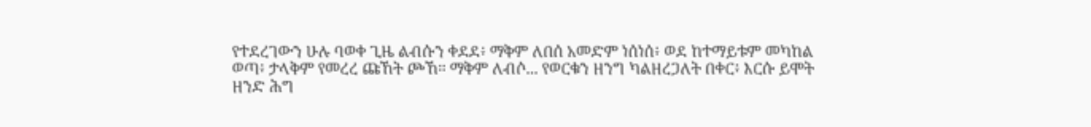የተደረገውን ሁሉ ባወቀ ጊዜ ልብሱን ቀደደ፥ ማቅም ለበሰ አመድም ነሰነሰ፥ ወደ ከተማይቱም መካከል ወጣ፥ ታላቅም የመረረ ጩኸት ጮኸ። ማቅም ለብሶ... የወርቁን ዘንግ ካልዘረጋለት በቀር፥ እርሱ ይሞት ዘንድ ሕግ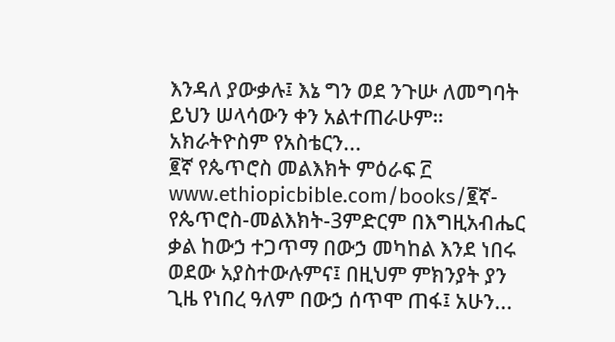እንዳለ ያውቃሉ፤ እኔ ግን ወደ ንጉሡ ለመግባት ይህን ሠላሳውን ቀን አልተጠራሁም። አክራትዮስም የአስቴርን...
፪ኛ የጴጥሮስ መልእክት ምዕራፍ ፫
www.ethiopicbible.com/books/፪ኛ-የጴጥሮስ-መልእክት-3ምድርም በእግዚአብሔር ቃል ከውኃ ተጋጥማ በውኃ መካከል እንደ ነበሩ ወደው አያስተውሉምና፤ በዚህም ምክንያት ያን ጊዜ የነበረ ዓለም በውኃ ሰጥሞ ጠፋ፤ አሁን...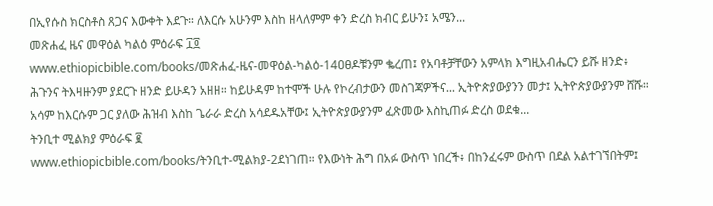በኢየሱስ ክርስቶስ ጸጋና እውቀት እደጉ። ለእርሱ አሁንም እስከ ዘላለምም ቀን ድረስ ክብር ይሁን፤ አሜን...
መጽሐፈ ዜና መዋዕል ካልዕ ምዕራፍ ፲፬
www.ethiopicbible.com/books/መጽሐፈ-ዜና-መዋዕል-ካልዕ-14ዐፀዶቹንም ቈረጠ፤ የአባቶቻቸውን አምላክ እግዚአብሔርን ይሹ ዘንድ፥ ሕጉንና ትእዛዙንም ያደርጉ ዘንድ ይሁዳን አዘዘ። ከይሁዳም ከተሞች ሁሉ የኮረብታውን መስገጃዎችና... ኢትዮጵያውያንን መታ፤ ኢትዮጵያውያንም ሸሹ። አሳም ከእርሱም ጋር ያለው ሕዝብ እስከ ጌራራ ድረስ አሳደዱአቸው፤ ኢትዮጵያውያንም ፈጽመው እስኪጠፉ ድረስ ወደቁ...
ትንቢተ ሚልክያ ምዕራፍ ፪
www.ethiopicbible.com/books/ትንቢተ-ሚልክያ-2ደነገጠ። የእውነት ሕግ በአፉ ውስጥ ነበረች፥ በከንፈሩም ውስጥ በደል አልተገኘበትም፤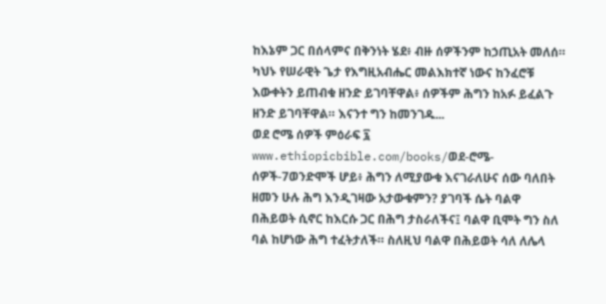ከእኔም ጋር በሰላምና በቅንነት ሄደ፥ ብዙ ሰዎችንም ከኃጢአት መለሰ። ካህኑ የሠራዊት ጌታ የእግዚአብሔር መልእክተኛ ነውና ከንፈሮቹ እውቀትን ይጠብቁ ዘንድ ይገባቸዋል፥ ሰዎችም ሕግን ከአፉ ይፈልጉ ዘንድ ይገባቸዋል። እናንተ ግን ከመንገዱ...
ወደ ሮሜ ሰዎች ምዕራፍ ፯
www.ethiopicbible.com/books/ወደ-ሮሜ-ሰዎች-7ወንድሞች ሆይ፥ ሕግን ለሚያውቁ እናገራለሁና ሰው ባለበት ዘመን ሁሉ ሕግ እንዲገዛው አታውቁምን? ያገባች ሴት ባልዋ በሕይወት ሲኖር ከእርሱ ጋር በሕግ ታስራለችና፤ ባልዋ ቢሞት ግን ስለ ባል ከሆነው ሕግ ተፈትታለች። ስለዚህ ባልዋ በሕይወት ሳለ ለሌላ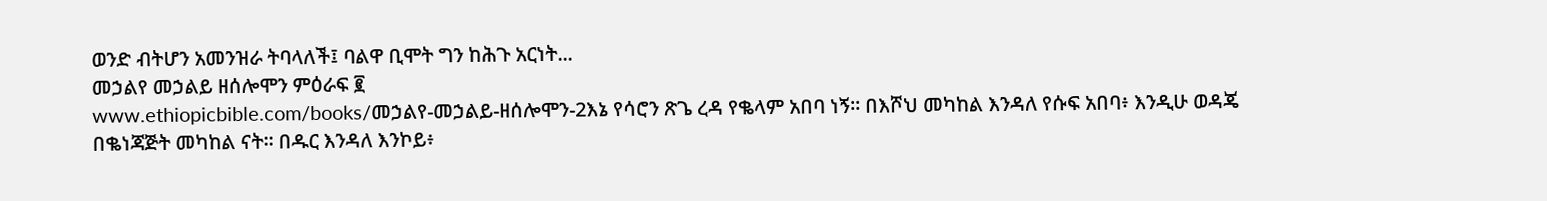ወንድ ብትሆን አመንዝራ ትባላለች፤ ባልዋ ቢሞት ግን ከሕጉ አርነት...
መኃልየ መኃልይ ዘሰሎሞን ምዕራፍ ፪
www.ethiopicbible.com/books/መኃልየ-መኃልይ-ዘሰሎሞን-2እኔ የሳሮን ጽጌ ረዳ የቈላም አበባ ነኝ። በእሾህ መካከል እንዳለ የሱፍ አበባ፥ እንዲሁ ወዳጄ በቈነጃጅት መካከል ናት። በዱር እንዳለ እንኮይ፥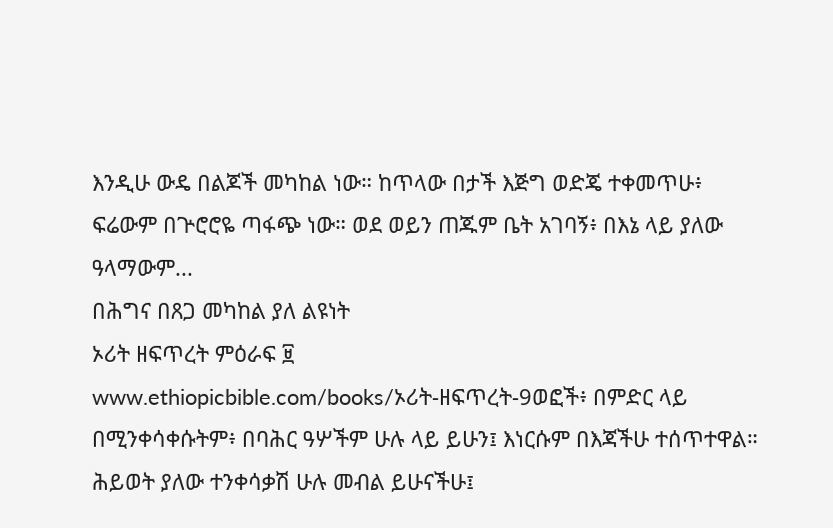እንዲሁ ውዴ በልጆች መካከል ነው። ከጥላው በታች እጅግ ወድጄ ተቀመጥሁ፥ ፍሬውም በጕሮሮዬ ጣፋጭ ነው። ወደ ወይን ጠጁም ቤት አገባኝ፥ በእኔ ላይ ያለው ዓላማውም...
በሕግና በጸጋ መካከል ያለ ልዩነት
ኦሪት ዘፍጥረት ምዕራፍ ፱
www.ethiopicbible.com/books/ኦሪት-ዘፍጥረት-9ወፎች፥ በምድር ላይ በሚንቀሳቀሱትም፥ በባሕር ዓሦችም ሁሉ ላይ ይሁን፤ እነርሱም በእጃችሁ ተሰጥተዋል። ሕይወት ያለው ተንቀሳቃሽ ሁሉ መብል ይሁናችሁ፤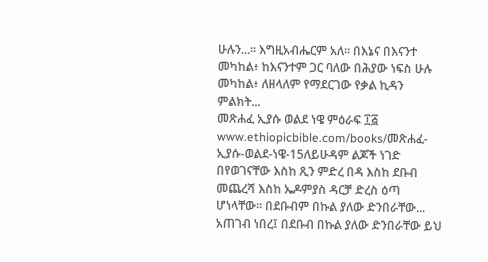ሁሉን...። እግዚአብሔርም አለ። በእኔና በእናንተ መካከል፥ ከእናንተም ጋር ባለው በሕያው ነፍስ ሁሉ መካከል፥ ለዘላለም የማደርገው የቃል ኪዳን ምልክት...
መጽሐፈ ኢያሱ ወልደ ነዌ ምዕራፍ ፲፭
www.ethiopicbible.com/books/መጽሐፈ-ኢያሱ-ወልደ-ነዌ-15ለይሁዳም ልጆች ነገድ በየወገናቸው እስከ ጺን ምድረ በዳ እስከ ደቡብ መጨረሻ እስከ ኤዶምያስ ዳርቻ ድረስ ዕጣ ሆነላቸው። በደቡብም በኩል ያለው ድንበራቸው... አጠገብ ነበረ፤ በደቡብ በኩል ያለው ድንበራቸው ይህ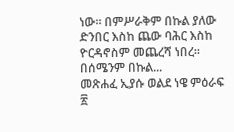ነው። በምሥራቅም በኩል ያለው ድንበር እስከ ጨው ባሕር እስከ ዮርዳኖስም መጨረሻ ነበረ። በሰሜንም በኩል...
መጽሐፈ ኢያሱ ወልደ ነዌ ምዕራፍ ፳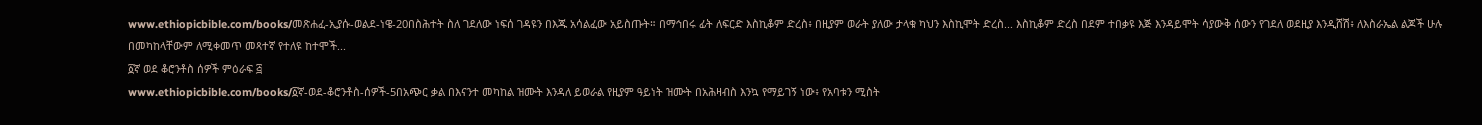www.ethiopicbible.com/books/መጽሐፈ-ኢያሱ-ወልደ-ነዌ-20በስሕተት ስለ ገደለው ነፍሰ ገዳዩን በእጁ አሳልፈው አይስጡት። በማኅበሩ ፊት ለፍርድ እስኪቆም ድረስ፥ በዚያም ወራት ያለው ታላቁ ካህን እስኪሞት ድረስ... እስኪቆም ድረስ በደም ተበቃዩ እጅ እንዳይሞት ሳያውቅ ሰውን የገደለ ወደዚያ እንዲሸሽ፥ ለእስራኤል ልጆች ሁሉ በመካከላቸውም ለሚቀመጥ መጻተኛ የተለዩ ከተሞች...
፩ኛ ወደ ቆሮንቶስ ሰዎች ምዕራፍ ፭
www.ethiopicbible.com/books/፩ኛ-ወደ-ቆሮንቶስ-ሰዎች-5በአጭር ቃል በእናንተ መካከል ዝሙት እንዳለ ይወራል የዚያም ዓይነት ዝሙት በአሕዛብስ እንኳ የማይገኝ ነው፥ የአባቱን ሚስት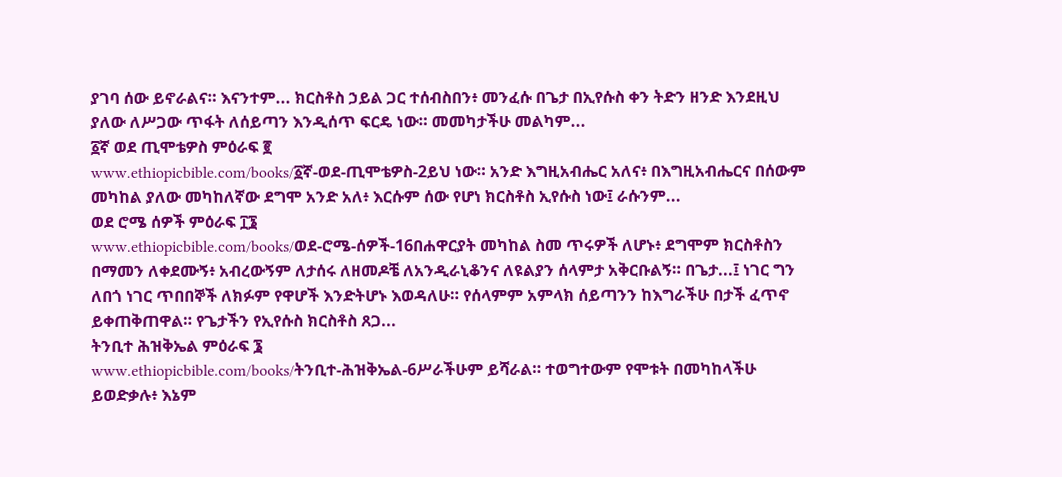ያገባ ሰው ይኖራልና። እናንተም... ክርስቶስ ኃይል ጋር ተሰብስበን፥ መንፈሱ በጌታ በኢየሱስ ቀን ትድን ዘንድ እንደዚህ ያለው ለሥጋው ጥፋት ለሰይጣን እንዲሰጥ ፍርዴ ነው። መመካታችሁ መልካም...
፩ኛ ወደ ጢሞቴዎስ ምዕራፍ ፪
www.ethiopicbible.com/books/፩ኛ-ወደ-ጢሞቴዎስ-2ይህ ነው። አንድ እግዚአብሔር አለና፥ በእግዚአብሔርና በሰውም መካከል ያለው መካከለኛው ደግሞ አንድ አለ፥ እርሱም ሰው የሆነ ክርስቶስ ኢየሱስ ነው፤ ራሱንም...
ወደ ሮሜ ሰዎች ምዕራፍ ፲፮
www.ethiopicbible.com/books/ወደ-ሮሜ-ሰዎች-16በሐዋርያት መካከል ስመ ጥሩዎች ለሆኑ፥ ደግሞም ክርስቶስን በማመን ለቀደሙኝ፥ አብረውኝም ለታሰሩ ለዘመዶቼ ለአንዲራኒቆንና ለዩልያን ሰላምታ አቅርቡልኝ። በጌታ...፤ ነገር ግን ለበጎ ነገር ጥበበኞች ለክፉም የዋሆች እንድትሆኑ እወዳለሁ። የሰላምም አምላክ ሰይጣንን ከእግራችሁ በታች ፈጥኖ ይቀጠቅጠዋል። የጌታችን የኢየሱስ ክርስቶስ ጸጋ...
ትንቢተ ሕዝቅኤል ምዕራፍ ፮
www.ethiopicbible.com/books/ትንቢተ-ሕዝቅኤል-6ሥራችሁም ይሻራል። ተወግተውም የሞቱት በመካከላችሁ ይወድቃሉ፥ እኔም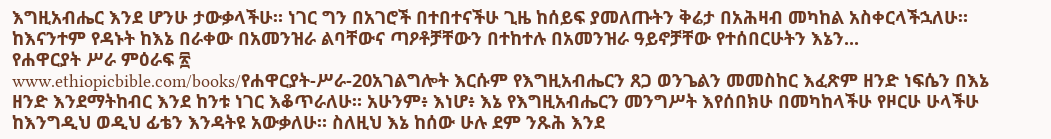እግዚአብሔር እንደ ሆንሁ ታውቃላችሁ። ነገር ግን በአገሮች በተበተናችሁ ጊዜ ከሰይፍ ያመለጡትን ቅሬታ በአሕዛብ መካከል አስቀርላችኋለሁ። ከእናንተም የዳኑት ከእኔ በራቀው በአመንዝራ ልባቸውና ጣዖቶቻቸውን በተከተሉ በአመንዝራ ዓይኖቻቸው የተሰበርሁትን እኔን...
የሐዋርያት ሥራ ምዕራፍ ፳
www.ethiopicbible.com/books/የሐዋርያት-ሥራ-20አገልግሎት እርሱም የእግዚአብሔርን ጸጋ ወንጌልን መመስከር እፈጽም ዘንድ ነፍሴን በእኔ ዘንድ እንደማትከብር እንደ ከንቱ ነገር እቆጥራለሁ። አሁንም፥ እነሆ፥ እኔ የእግዚአብሔርን መንግሥት እየሰበክሁ በመካከላችሁ የዞርሁ ሁላችሁ ከእንግዲህ ወዲህ ፊቴን እንዳትዩ አውቃለሁ። ስለዚህ እኔ ከሰው ሁሉ ደም ንጹሕ እንደ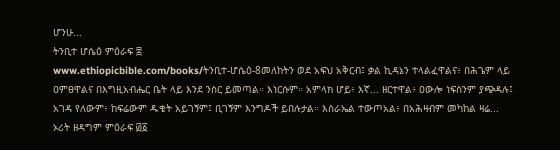ሆንሁ...
ትንቢተ ሆሴዕ ምዕራፍ ፰
www.ethiopicbible.com/books/ትንቢተ-ሆሴዕ-8መለከትን ወደ አፍህ አቅርብ፤ ቃል ኪዳኔን ተላልፈዋልና፥ በሕጌም ላይ ዐምፀዋልና በእግዚአብሔር ቤት ላይ እንደ ንስር ይመጣል። እነርሱም። አምላክ ሆይ፥ እኛ... ዘርተዋል፥ ዐውሎ ነፍስንም ያጭዳሉ፤ አገዳ የለውም፥ ከፍሬውም ዱቄት አይገኝም፤ ቢገኝም እንግዶች ይበሉታል። እስራኤል ተውጦአል፥ በአሕዛብም መካከል ዛሬ...
ኦሪት ዘዳግም ምዕራፍ ፴፩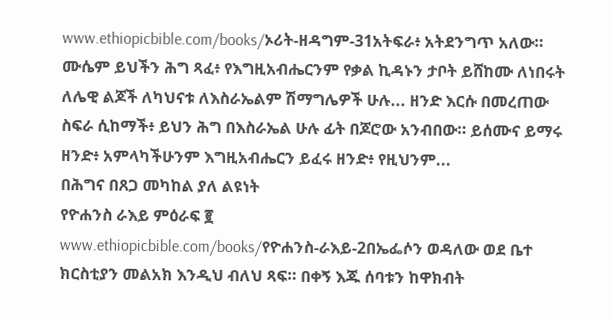www.ethiopicbible.com/books/ኦሪት-ዘዳግም-31አትፍራ፥ አትደንግጥ አለው። ሙሴም ይህችን ሕግ ጻፈ፥ የእግዚአብሔርንም የቃል ኪዳኑን ታቦት ይሸከሙ ለነበሩት ለሌዊ ልጆች ለካህናቱ ለእስራኤልም ሽማግሌዎች ሁሉ... ዘንድ እርሱ በመረጠው ስፍራ ሲከማች፥ ይህን ሕግ በእስራኤል ሁሉ ፊት በጆሮው አንብበው። ይሰሙና ይማሩ ዘንድ፥ አምላካችሁንም እግዚአብሔርን ይፈሩ ዘንድ፥ የዚህንም...
በሕግና በጸጋ መካከል ያለ ልዩነት
የዮሐንስ ራእይ ምዕራፍ ፪
www.ethiopicbible.com/books/የዮሐንስ-ራእይ-2በኤፌሶን ወዳለው ወደ ቤተ ክርስቲያን መልአክ እንዲህ ብለህ ጻፍ። በቀኝ እጁ ሰባቱን ከዋክብት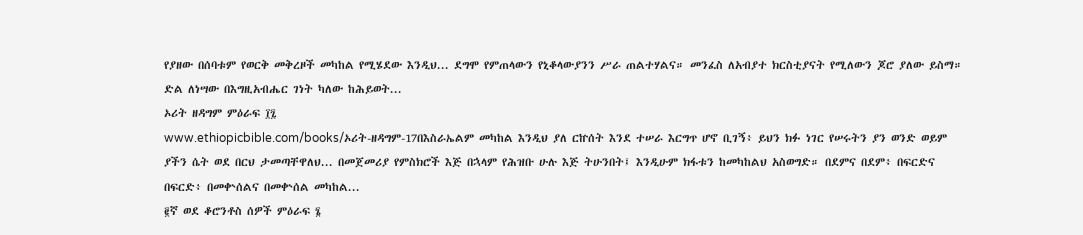የያዘው በሰባቱም የወርቅ መቅረዞች መካከል የሚሄደው እንዲህ... ደግሞ የምጠላውን የኒቆላውያንን ሥራ ጠልተሃልና። መንፈስ ለአብያተ ክርስቲያናት የሚለውን ጆሮ ያለው ይስማ። ድል ለነሣው በእግዚአብሔር ገነት ካለው ከሕይወት...
ኦሪት ዘዳግም ምዕራፍ ፲፯
www.ethiopicbible.com/books/ኦሪት-ዘዳግም-17በእስራኤልም መካከል እንዲህ ያለ ርኵሰት እንደ ተሠራ እርግጥ ሆኖ ቢገኝ፥ ይህን ክፉ ነገር የሠሩትን ያን ወንድ ወይም ያችን ሴት ወደ በርህ ታመጣቸዋለህ... በመጀመሪያ የምስክሮች እጅ በኋላም የሕዝቡ ሁሉ እጅ ትሁንበት፤ እንዲሁም ክፋቱን ከመካከልህ አስወግድ። በደምና በደም፥ በፍርድና በፍርድ፥ በመቍሰልና በመቍሰል መካከል...
፪ኛ ወደ ቆሮንቶስ ሰዎች ምዕራፍ ፮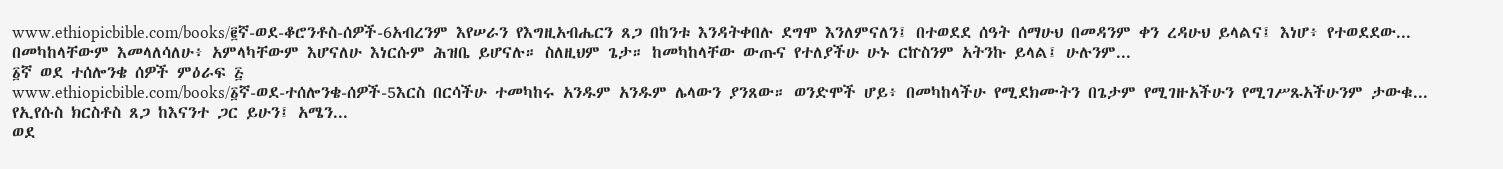www.ethiopicbible.com/books/፪ኛ-ወደ-ቆሮንቶስ-ሰዎች-6አብረንም እየሠራን የእግዚአብሔርን ጸጋ በከንቱ እንዳትቀበሉ ደግሞ እንለምናለን፤ በተወደደ ሰዓት ሰማሁህ በመዳንም ቀን ረዳሁህ ይላልና፤ እነሆ፥ የተወደደው... በመካከላቸውም እመላለሳለሁ፥ አምላካቸውም እሆናለሁ እነርሱም ሕዝቤ ይሆናሉ። ስለዚህም ጌታ። ከመካከላቸው ውጡና የተለያችሁ ሁኑ ርኵስንም አትንኩ ይላል፤ ሁሉንም...
፩ኛ ወደ ተሰሎንቄ ሰዎች ምዕራፍ ፭
www.ethiopicbible.com/books/፩ኛ-ወደ-ተሰሎንቄ-ሰዎች-5እርስ በርሳችሁ ተመካከሩ አንዱም አንዱም ሌላውን ያንጸው። ወንድሞች ሆይ፥ በመካከላችሁ የሚደክሙትን በጌታም የሚገዙአችሁን የሚገሥጹአችሁንም ታውቁ... የኢየሱስ ክርስቶስ ጸጋ ከእናንተ ጋር ይሁን፤ አሜን...
ወደ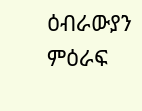ዕብራውያን ምዕራፍ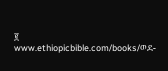፪
www.ethiopicbible.com/books/ወደ-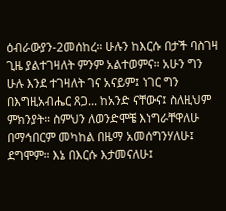ዕብራውያን-2መሰከረ። ሁሉን ከእርሱ በታች ባስገዛ ጊዜ ያልተገዛለት ምንም አልተወምና። አሁን ግን ሁሉ እንደ ተገዛለት ገና አናይም፤ ነገር ግን በእግዚአብሔር ጸጋ... ከአንድ ናቸውና፤ ስለዚህም ምክንያት። ስምህን ለወንድሞቼ እነግራቸዋለሁ በማኅበርም መካከል በዜማ አመሰግንሃለሁ፤ ደግሞም። እኔ በእርሱ እታመናለሁ፤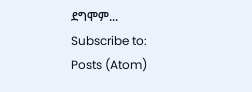ደግሞም...
Subscribe to:
Posts (Atom)